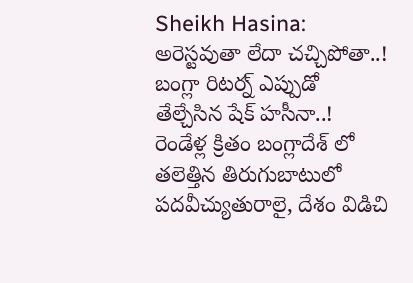Sheikh Hasina: అరెస్టవుతా లేదా చచ్చిపోతా..! బంగ్లా రిటర్న్ ఎప్పుడో తేల్చేసిన షేక్ హసీనా..!
రెండేళ్ల క్రితం బంగ్లాదేశ్ లో తలెత్తిన తిరుగుబాటులో పదవీచ్యుతురాలై, దేశం విడిచి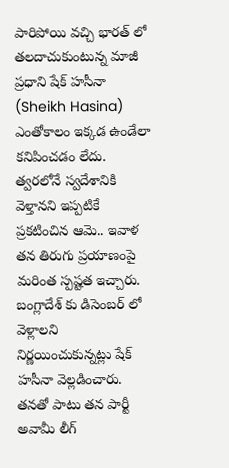పారిపోయి వచ్చి భారత్ లో తలదాచుకుంటున్న మాజీ ప్రధాని షేక్ హసీనా (Sheikh Hasina) ఎంతోకాలం ఇక్కడ ఉండేలా కనిపించడం లేదు. త్వరలోనే స్వదేశానికి వెళ్తానని ఇప్పటికే ప్రకటించిన ఆమె.. ఇవాళ తన తిరుగు ప్రయాణంపై మరింత స్పష్టత ఇచ్చారు. బంగ్లాదేశ్ కు డిసెంబర్ లో వెళ్లాలని నిర్ణయించుకున్నట్లు షేక్ హసీనా వెల్లడించారు. తనతో పాటు తన పార్టీ అవామీ లీగ్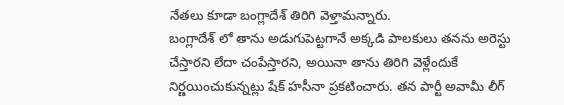నేతలు కూడా బంగ్లాదేశ్ తిరిగి వెళ్తామన్నారు.
బంగ్లాదేశ్ లో తాను అడుగుపెట్టగానే అక్కడి పాలకులు తనను అరెస్టు చేస్తారని లేదా చంపేస్తారని, అయినా తాను తిరిగి వెళ్లేందుకే నిర్ణయించుకున్నట్లు షేక్ హసీనా ప్రకటించారు. తన పార్టీ అవామీ లీగ్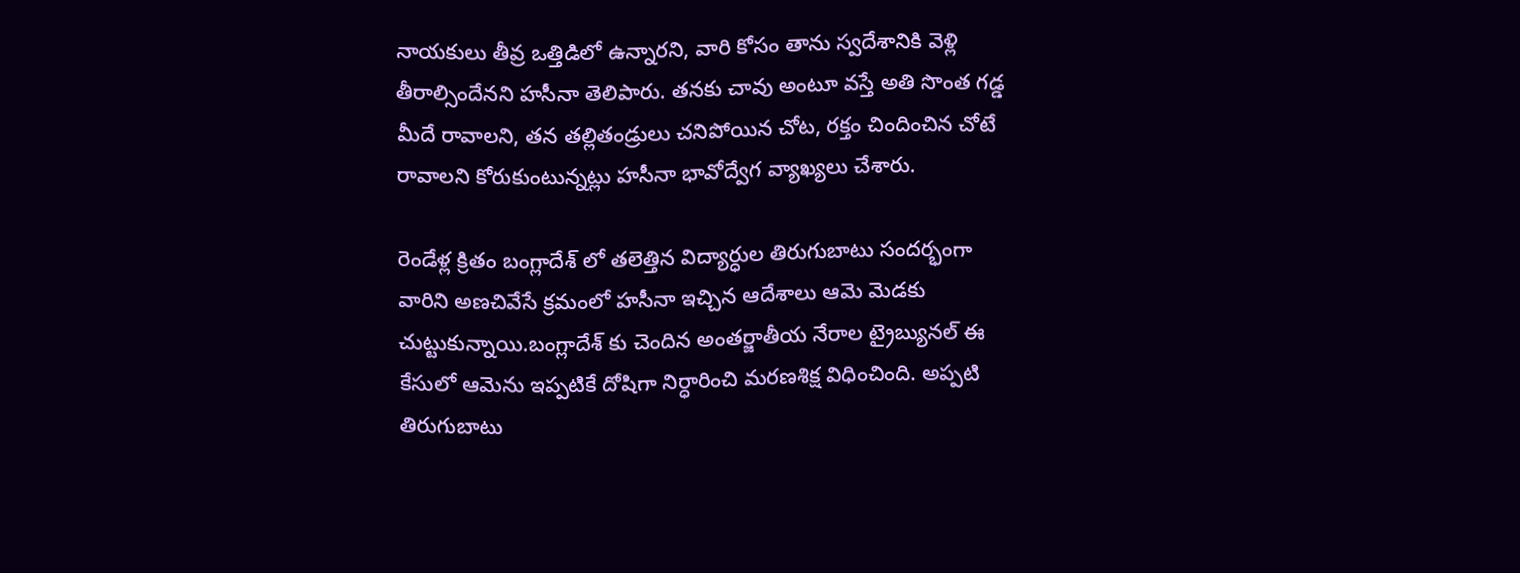నాయకులు తీవ్ర ఒత్తిడిలో ఉన్నారని, వారి కోసం తాను స్వదేశానికి వెళ్లి తీరాల్సిందేనని హసీనా తెలిపారు. తనకు చావు అంటూ వస్తే అతి సొంత గడ్డ మీదే రావాలని, తన తల్లితండ్రులు చనిపోయిన చోట, రక్తం చిందించిన చోటే రావాలని కోరుకుంటున్నట్లు హసీనా భావోద్వేగ వ్యాఖ్యలు చేశారు.

రెండేళ్ల క్రితం బంగ్లాదేశ్ లో తలెత్తిన విద్యార్ధుల తిరుగుబాటు సందర్భంగా వారిని అణచివేసే క్రమంలో హసీనా ఇచ్చిన ఆదేశాలు ఆమె మెడకు చుట్టుకున్నాయి.బంగ్లాదేశ్ కు చెందిన అంతర్జాతీయ నేరాల ట్రైబ్యునల్ ఈ కేసులో ఆమెను ఇప్పటికే దోషిగా నిర్ధారించి మరణశిక్ష విధించింది. అప్పటి తిరుగుబాటు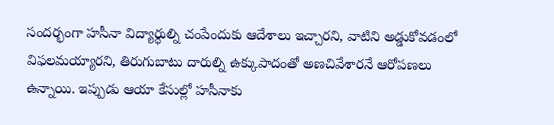సందర్భంగా హసీనా విద్యార్ధుల్ని చంపేందుకు ఆదేశాలు ఇచ్చారని, వాటిని అడ్డుకోవడంలో విఫలమయ్యారని, తిరుగుబాటు దారుల్ని ఉక్కుపాదంతో అణచివేశారనే ఆరోపణలు ఉన్నాయి. ఇప్పుడు ఆయా కేసుల్లో హసీనాకు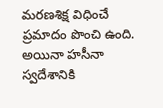మరణశిక్ష విధించే ప్రమాదం పొంచి ఉంది. అయినా హసీనా స్వదేశానికి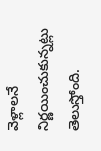వెళ్లాలనే నిర్ణయించుకున్నట్లు తెలుస్తోంది.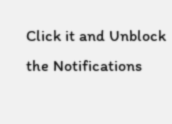Click it and Unblock the Notifications